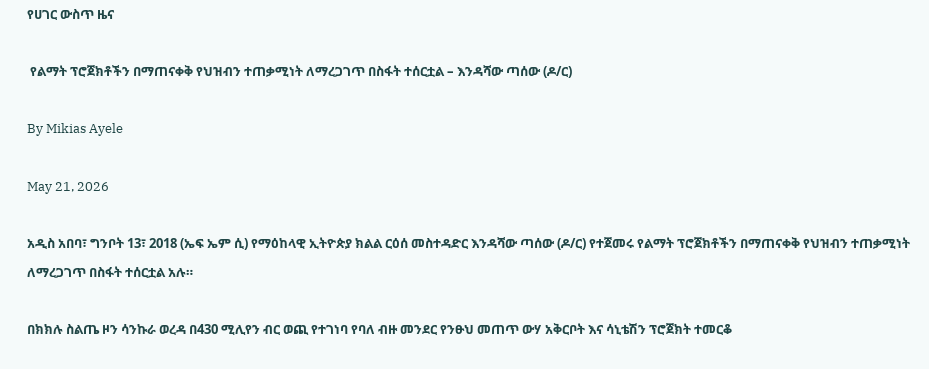የሀገር ውስጥ ዜና

 የልማት ፕሮጀክቶችን በማጠናቀቅ የህዝብን ተጠቃሚነት ለማረጋገጥ በስፋት ተሰርቷል – እንዳሻው ጣሰው (ዶ/ር)

By Mikias Ayele

May 21, 2026

አዲስ አበባ፣ ግንቦት 13፣ 2018 (ኤፍ ኤም ሲ) የማዕከላዊ ኢትዮጵያ ክልል ርዕሰ መስተዳድር እንዳሻው ጣሰው (ዶ/ር) የተጀመሩ የልማት ፕሮጀክቶችን በማጠናቀቅ የህዝብን ተጠቃሚነት ለማረጋገጥ በስፋት ተሰርቷል አሉ።

በክክሉ ስልጤ ዞን ሳንኩራ ወረዳ በ430 ሚሊየን ብር ወጪ የተገነባ የባለ ብዙ መንደር የንፁህ መጠጥ ውሃ አቅርቦት እና ሳኒቴሽን ፕሮጀክት ተመርቆ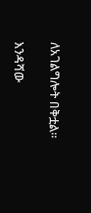ለአገልግሎት በቅቷል።

እንዳሻው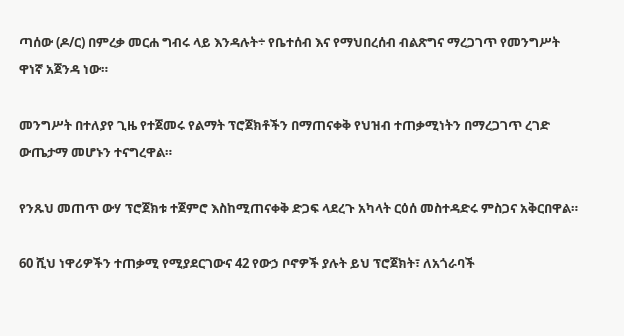ጣሰው (ዶ/ር) በምረቃ መርሐ ግብሩ ላይ እንዳሉት÷ የቤተሰብ እና የማህበረሰብ ብልጽግና ማረጋገጥ የመንግሥት ዋነኛ አጀንዳ ነው።

መንግሥት በተለያየ ጊዜ የተጀመሩ የልማት ፕሮጀክቶችን በማጠናቀቅ የህዝብ ተጠቃሚነትን በማረጋገጥ ረገድ ውጤታማ መሆኑን ተናግረዋል።

የንጹህ መጠጥ ውሃ ፕሮጀክቱ ተጀምሮ እስከሚጠናቀቅ ድጋፍ ላደረጉ አካላት ርዕሰ መስተዳድሩ ምስጋና አቅርበዋል።

60 ሺህ ነዋሪዎችን ተጠቃሚ የሚያደርገውና 42 የውኃ ቦኖዎች ያሉት ይህ ፕሮጀክት፣ ለአጎራባች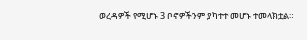ወረዳዎች የሚሆኑ 3 ቦኖዎችንም ያካተተ መሆኑ ተመላክቷል።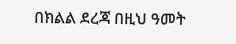በክልል ደረጃ በዚህ ዓመት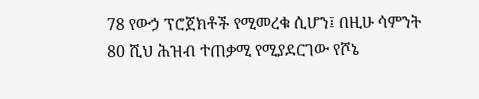78 የውኃ ፕሮጀክቶች የሚመረቁ ሲሆን፤ በዚሁ ሳምንት 80 ሺህ ሕዝብ ተጠቃሚ የሚያደርገው የሾኔ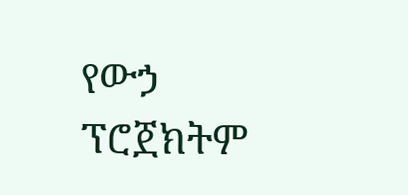የውኃ ፕሮጀክትም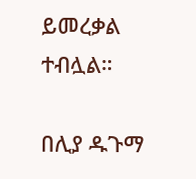ይመረቃል ተብሏል።

በሊያ ዱጉማ